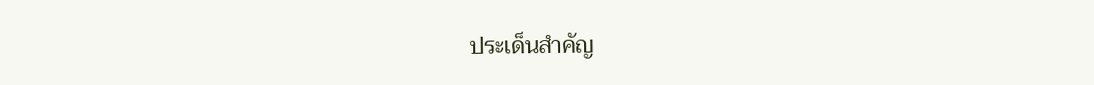ประเด็นสำคัญ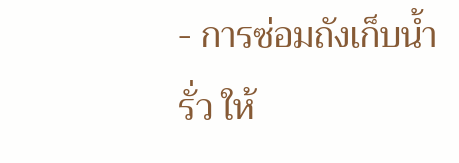- การซ่อมถังเก็บน้ำรั่ว ให้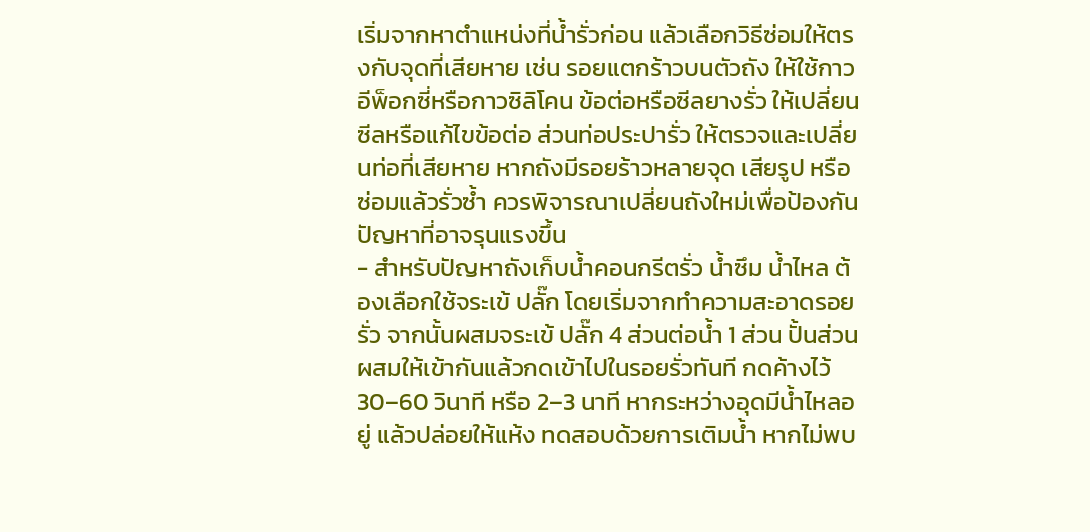เริ่มจากหาตำแหน่งที่น้ำรั่วก่อน แล้วเลือกวิธีซ่อมให้ตรงกับจุดที่เสียหาย เช่น รอยแตกร้าวบนตัวถัง ให้ใช้กาวอีพ็อกซี่หรือกาวซิลิโคน ข้อต่อหรือซีลยางรั่ว ให้เปลี่ยนซีลหรือแก้ไขข้อต่อ ส่วนท่อประปารั่ว ให้ตรวจและเปลี่ยนท่อที่เสียหาย หากถังมีรอยร้าวหลายจุด เสียรูป หรือซ่อมแล้วรั่วซ้ำ ควรพิจารณาเปลี่ยนถังใหม่เพื่อป้องกันปัญหาที่อาจรุนแรงขึ้น
- สำหรับปัญหาถังเก็บน้ำคอนกรีตรั่ว น้ำซึม น้ำไหล ต้องเลือกใช้จระเข้ ปลั๊ก โดยเริ่มจากทำความสะอาดรอยรั่ว จากนั้นผสมจระเข้ ปลั๊ก 4 ส่วนต่อน้ำ 1 ส่วน ปั้นส่วนผสมให้เข้ากันแล้วกดเข้าไปในรอยรั่วทันที กดค้างไว้ 30–60 วินาที หรือ 2–3 นาที หากระหว่างอุดมีน้ำไหลอยู่ แล้วปล่อยให้แห้ง ทดสอบด้วยการเติมน้ำ หากไม่พบ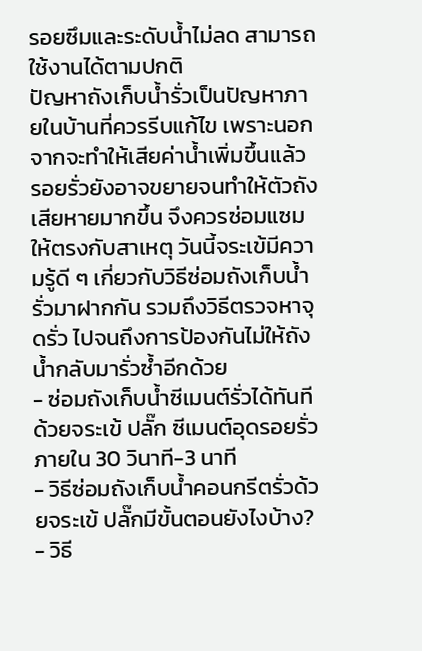รอยซึมและระดับน้ำไม่ลด สามารถใช้งานได้ตามปกติ
ปัญหาถังเก็บน้ำรั่วเป็นปัญหาภายในบ้านที่ควรรีบแก้ไข เพราะนอกจากจะทำให้เสียค่าน้ำเพิ่มขึ้นแล้ว รอยรั่วยังอาจขยายจนทำให้ตัวถังเสียหายมากขึ้น จึงควรซ่อมแซมให้ตรงกับสาเหตุ วันนี้จระเข้มีความรู้ดี ๆ เกี่ยวกับวิธีซ่อมถังเก็บน้ำรั่วมาฝากกัน รวมถึงวิธีตรวจหาจุดรั่ว ไปจนถึงการป้องกันไม่ให้ถังน้ำกลับมารั่วซ้ำอีกด้วย
- ซ่อมถังเก็บน้ำซีเมนต์รั่วได้ทันที ด้วยจระเข้ ปลั๊ก ซีเมนต์อุดรอยรั่ว ภายใน 30 วินาที-3 นาที
- วิธีซ่อมถังเก็บน้ำคอนกรีตรั่วด้วยจระเข้ ปลั๊กมีขั้นตอนยังไงบ้าง?
- วิธี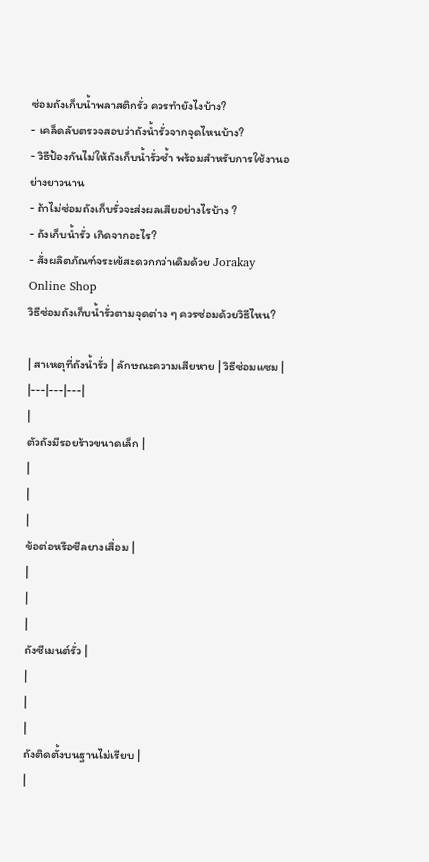ซ่อมถังเก็บน้ำพลาสติกรั่ว ควรทำยังไงบ้าง?
- เคล็ดลับตรวจสอบว่าถังน้ำรั่วจากจุดไหนบ้าง?
- วิธีป้องกันไม่ให้ถังเก็บน้ำรั่วซ้ำ พร้อมสำหรับการใช้งานอย่างยาวนาน
- ถ้าไม่ซ่อมถังเก็บรั่วจะส่งผลเสียอย่างไรบ้าง ?
- ถังเก็บน้ำรั่ว เกิดจากอะไร?
- สั่งผลิตภัณฑ์จระเข้สะดวกกว่าเดิมด้วย Jorakay Online Shop
วิธีซ่อมถังเก็บน้ำรั่วตามจุดต่าง ๆ ควรซ่อมด้วยวิธีไหน?

| สาเหตุที่ถังน้ำรั่ว | ลักษณะความเสียหาย | วิธีซ่อมแซม |
|---|---|---|
|
ตัวถังมีรอยร้าวขนาดเล็ก |
|
|
|
ข้อต่อหรือซีลยางเสื่อม |
|
|
|
ถังซีเมนต์รั่ว |
|
|
|
ถังติดตั้งบนฐานไม่เรียบ |
|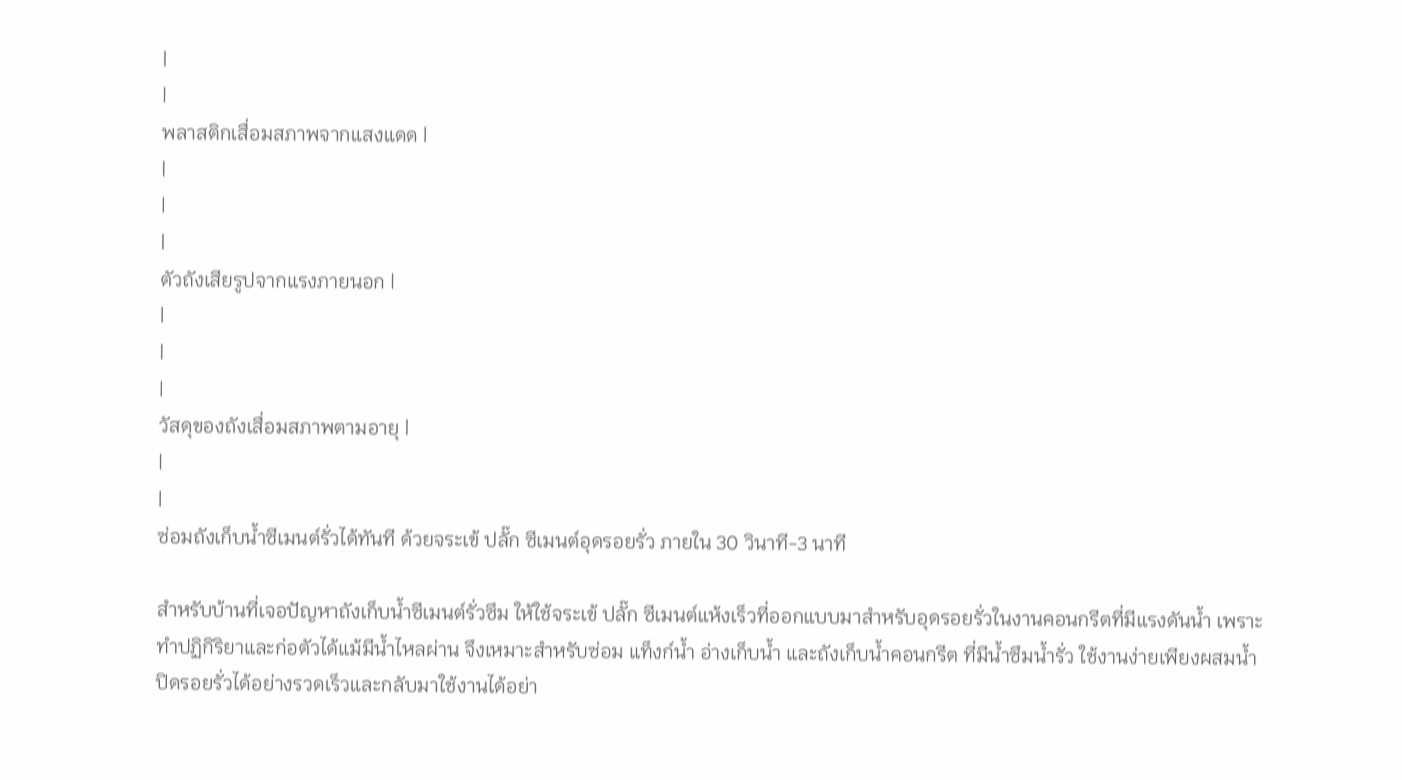|
|
พลาสติกเสื่อมสภาพจากแสงแดด |
|
|
|
ตัวถังเสียรูปจากแรงภายนอก |
|
|
|
วัสดุของถังเสื่อมสภาพตามอายุ |
|
|
ซ่อมถังเก็บน้ำซีเมนต์รั่วได้ทันที ด้วยจระเข้ ปลั๊ก ซีเมนต์อุดรอยรั่ว ภายใน 30 วินาที-3 นาที

สำหรับบ้านที่เจอปัญหาถังเก็บน้ำซีเมนต์รั่วซึม ให้ใช้จระเข้ ปลั๊ก ซีเมนต์แห้งเร็วที่ออกแบบมาสำหรับอุดรอยรั่วในงานคอนกรีตที่มีแรงดันน้ำ เพราะทำปฏิกิริยาและก่อตัวได้แม้มีน้ำไหลผ่าน จึงเหมาะสำหรับซ่อม แท็งก์น้ำ อ่างเก็บน้ำ และถังเก็บน้ำคอนกรีต ที่มีน้ำซึมน้ำรั่ว ใช้งานง่ายเพียงผสมน้ำ ปิดรอยรั่วได้อย่างรวดเร็วและกลับมาใช้งานได้อย่า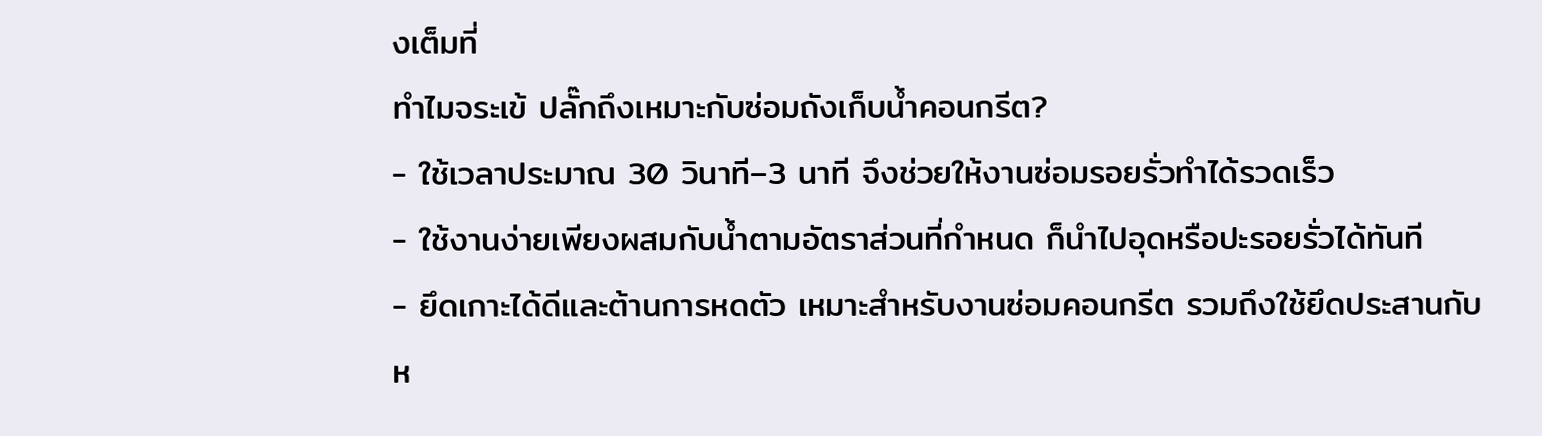งเต็มที่
ทำไมจระเข้ ปลั๊กถึงเหมาะกับซ่อมถังเก็บน้ำคอนกรีต?
- ใช้เวลาประมาณ 30 วินาที–3 นาที จึงช่วยให้งานซ่อมรอยรั่วทำได้รวดเร็ว
- ใช้งานง่ายเพียงผสมกับน้ำตามอัตราส่วนที่กำหนด ก็นำไปอุดหรือปะรอยรั่วได้ทันที
- ยึดเกาะได้ดีและต้านการหดตัว เหมาะสำหรับงานซ่อมคอนกรีต รวมถึงใช้ยึดประสานกับห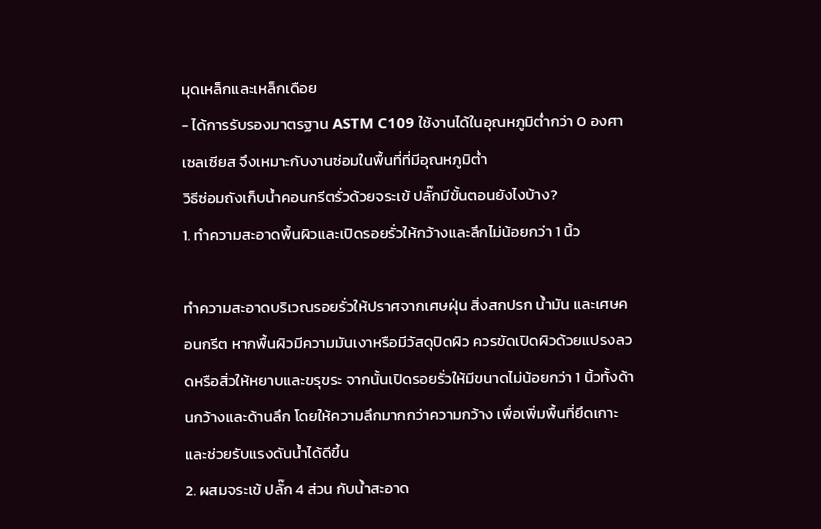มุดเหล็กและเหล็กเดือย
- ได้การรับรองมาตรฐาน ASTM C109 ใช้งานได้ในอุณหภูมิต่ำกว่า 0 องศาเซลเซียส จึงเหมาะกับงานซ่อมในพื้นที่ที่มีอุณหภูมิต่ำ
วิธีซ่อมถังเก็บน้ำคอนกรีตรั่วด้วยจระเข้ ปลั๊กมีขั้นตอนยังไงบ้าง?
1. ทำความสะอาดพื้นผิวและเปิดรอยรั่วให้กว้างและลึกไม่น้อยกว่า 1 นิ้ว

ทำความสะอาดบริเวณรอยรั่วให้ปราศจากเศษฝุ่น สิ่งสกปรก น้ำมัน และเศษคอนกรีต หากพื้นผิวมีความมันเงาหรือมีวัสดุปิดผิว ควรขัดเปิดผิวด้วยแปรงลวดหรือสิ่วให้หยาบและขรุขระ จากนั้นเปิดรอยรั่วให้มีขนาดไม่น้อยกว่า 1 นิ้วทั้งด้านกว้างและด้านลึก โดยให้ความลึกมากกว่าความกว้าง เพื่อเพิ่มพื้นที่ยึดเกาะและช่วยรับแรงดันน้ำได้ดีขึ้น
2. ผสมจระเข้ ปลั๊ก 4 ส่วน กับน้ำสะอาด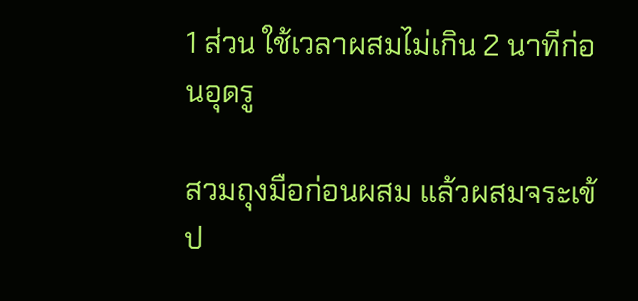1 ส่วน ใช้เวลาผสมไม่เกิน 2 นาทีก่อนอุดรู

สวมถุงมือก่อนผสม แล้วผสมจระเข้ ป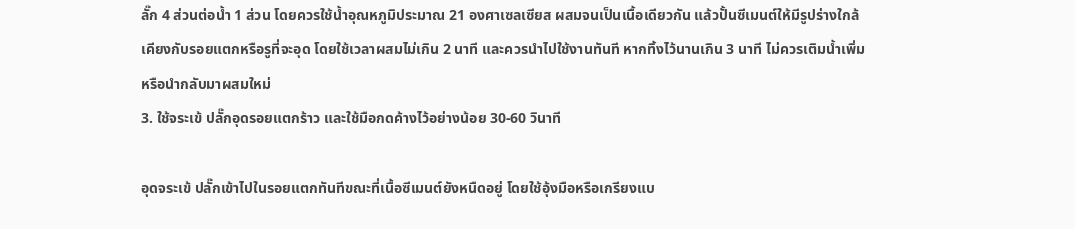ลั๊ก 4 ส่วนต่อน้ำ 1 ส่วน โดยควรใช้น้ำอุณหภูมิประมาณ 21 องศาเซลเซียส ผสมจนเป็นเนื้อเดียวกัน แล้วปั้นซีเมนต์ให้มีรูปร่างใกล้เคียงกับรอยแตกหรือรูที่จะอุด โดยใช้เวลาผสมไม่เกิน 2 นาที และควรนำไปใช้งานทันที หากทิ้งไว้นานเกิน 3 นาที ไม่ควรเติมน้ำเพิ่มหรือนำกลับมาผสมใหม่
3. ใช้จระเข้ ปลั๊กอุดรอยแตกร้าว และใช้มือกดค้างไว้อย่างน้อย 30-60 วินาที

อุดจระเข้ ปลั๊กเข้าไปในรอยแตกทันทีขณะที่เนื้อซีเมนต์ยังหนืดอยู่ โดยใช้อุ้งมือหรือเกรียงแบ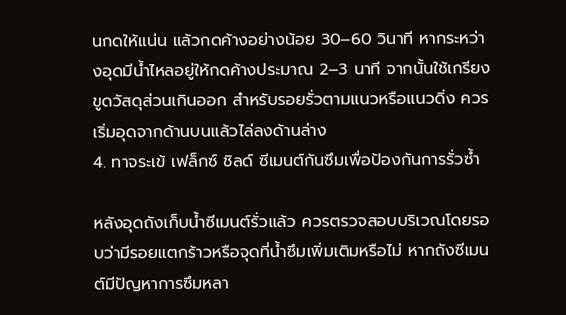นกดให้แน่น แล้วกดค้างอย่างน้อย 30–60 วินาที หากระหว่างอุดมีน้ำไหลอยู่ให้กดค้างประมาณ 2–3 นาที จากนั้นใช้เกรียงขูดวัสดุส่วนเกินออก สำหรับรอยรั่วตามแนวหรือแนวดิ่ง ควรเริ่มอุดจากด้านบนแล้วไล่ลงด้านล่าง
4. ทาจระเข้ เฟล็กซ์ ชิลด์ ซีเมนต์กันซึมเพื่อป้องกันการรั่วซ้ำ

หลังอุดถังเก็บน้ำซีเมนต์รั่วแล้ว ควรตรวจสอบบริเวณโดยรอบว่ามีรอยแตกร้าวหรือจุดที่น้ำซึมเพิ่มเติมหรือไม่ หากถังซีเมนต์มีปัญหาการซึมหลา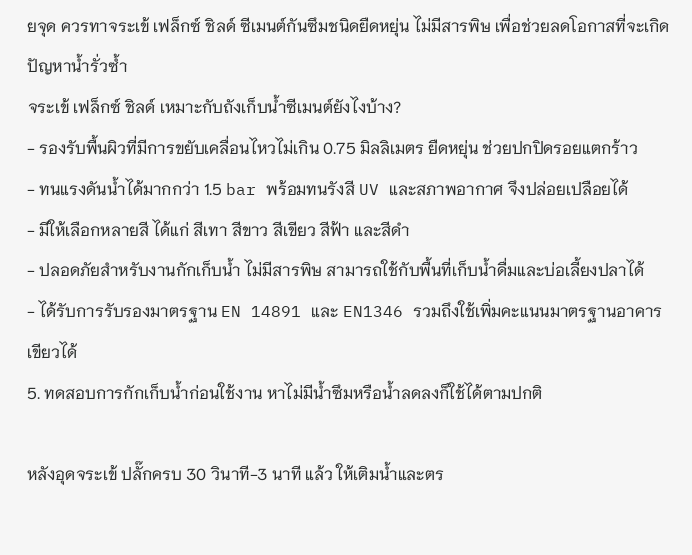ยจุด ควรทาจระเข้ เฟล็กซ์ ชิลด์ ซีเมนต์กันซึมชนิดยืดหยุ่น ไม่มีสารพิษ เพื่อช่วยลดโอกาสที่จะเกิดปัญหาน้ำรั่วซ้ำ
จระเข้ เฟล็กซ์ ชิลด์ เหมาะกับถังเก็บน้ำซีเมนต์ยังไงบ้าง?
- รองรับพื้นผิวที่มีการขยับเคลื่อนไหวไม่เกิน 0.75 มิลลิเมตร ยืดหยุ่น ช่วยปกปิดรอยแตกร้าว
- ทนแรงดันน้ำได้มากกว่า 1.5 bar พร้อมทนรังสี UV และสภาพอากาศ จึงปล่อยเปลือยได้
- มีให้เลือกหลายสี ได้แก่ สีเทา สีขาว สีเขียว สีฟ้า และสีดำ
- ปลอดภัยสำหรับงานกักเก็บน้ำ ไม่มีสารพิษ สามารถใช้กับพื้นที่เก็บน้ำดื่มและบ่อเลี้ยงปลาได้
- ได้รับการรับรองมาตรฐาน EN 14891 และ EN1346 รวมถึงใช้เพิ่มคะแนนมาตรฐานอาคารเขียวได้
5. ทดสอบการกักเก็บน้ำก่อนใช้งาน หาไม่มีน้ำซึมหรือน้ำลดลงก็ใช้ได้ตามปกติ

หลังอุดจระเข้ ปลั๊กครบ 30 วินาที-3 นาที แล้ว ให้เติมน้ำและตร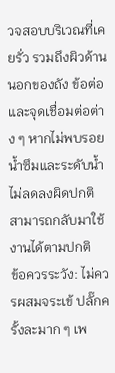วจสอบบริเวณที่เคยรั่ว รวมถึงผิวด้านนอกของถัง ข้อต่อ และจุดเชื่อมต่อต่าง ๆ หากไม่พบรอยน้ำซึมและระดับน้ำไม่ลดลงผิดปกติ สามารถกลับมาใช้งานได้ตามปกติ
ข้อควรระวัง: ไม่ควรผสมจระเข้ ปลั๊กครั้งละมาก ๆ เพ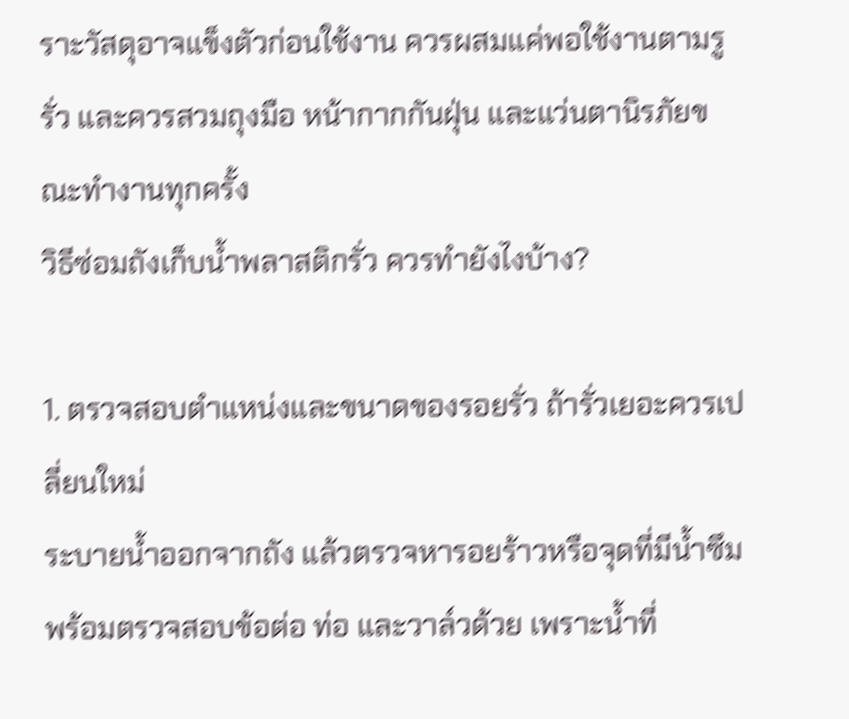ราะวัสดุอาจแข็งตัวก่อนใช้งาน ควรผสมแค่พอใช้งานตามรูรั่ว และควรสวมถุงมือ หน้ากากกันฝุ่น และแว่นตานิรภัยขณะทำงานทุกครั้ง
วิธีซ่อมถังเก็บน้ำพลาสติกรั่ว ควรทำยังไงบ้าง?

1. ตรวจสอบตำแหน่งและขนาดของรอยรั่ว ถ้ารั่วเยอะควรเปลี่ยนใหม่
ระบายน้ำออกจากถัง แล้วตรวจหารอยร้าวหรือจุดที่มีน้ำซึม พร้อมตรวจสอบข้อต่อ ท่อ และวาล์วด้วย เพราะน้ำที่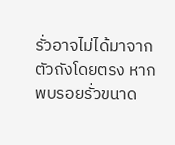รั่วอาจไม่ได้มาจากตัวถังโดยตรง หากพบรอยรั่วขนาด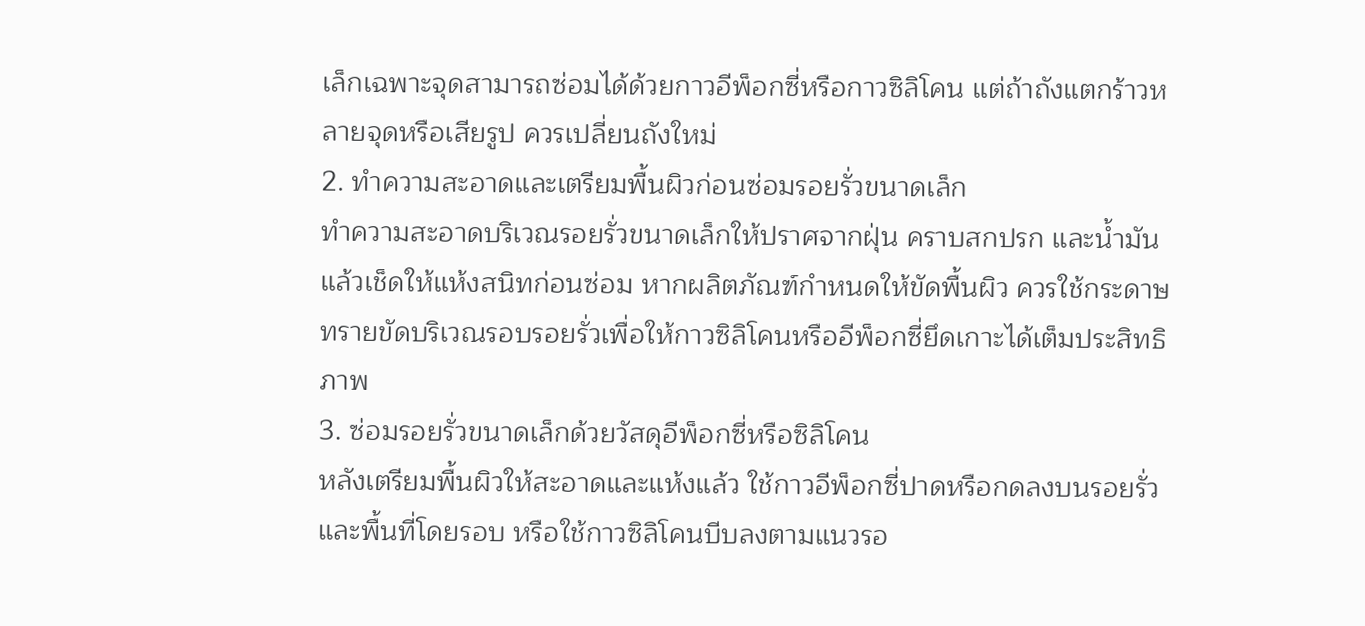เล็กเฉพาะจุดสามารถซ่อมได้ด้วยกาวอีพ็อกซี่หรือกาวซิลิโคน แต่ถ้าถังแตกร้าวหลายจุดหรือเสียรูป ควรเปลี่ยนถังใหม่
2. ทำความสะอาดและเตรียมพื้นผิวก่อนซ่อมรอยรั่วขนาดเล็ก
ทำความสะอาดบริเวณรอยรั่วขนาดเล็กให้ปราศจากฝุ่น คราบสกปรก และน้ำมัน แล้วเช็ดให้แห้งสนิทก่อนซ่อม หากผลิตภัณฑ์กำหนดให้ขัดพื้นผิว ควรใช้กระดาษทรายขัดบริเวณรอบรอยรั่วเพื่อให้กาวซิลิโคนหรืออีพ็อกซี่ยึดเกาะได้เต็มประสิทธิภาพ
3. ซ่อมรอยรั่วขนาดเล็กด้วยวัสดุอีพ็อกซี่หรือซิลิโคน
หลังเตรียมพื้นผิวให้สะอาดและแห้งแล้ว ใช้กาวอีพ็อกซี่ปาดหรือกดลงบนรอยรั่วและพื้นที่โดยรอบ หรือใช้กาวซิลิโคนบีบลงตามแนวรอ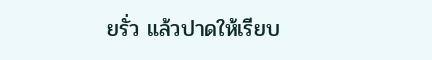ยรั่ว แล้วปาดให้เรียบ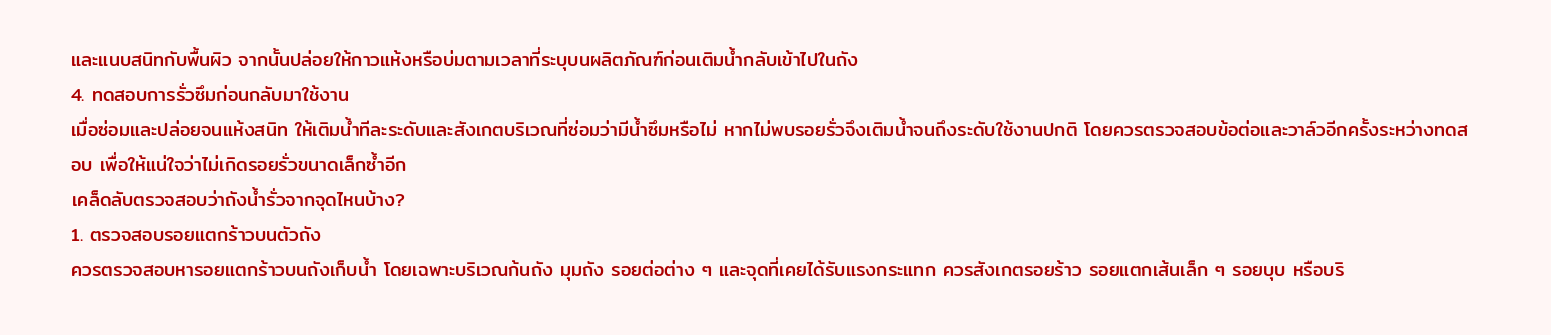และแนบสนิทกับพื้นผิว จากนั้นปล่อยให้กาวแห้งหรือบ่มตามเวลาที่ระบุบนผลิตภัณฑ์ก่อนเติมน้ำกลับเข้าไปในถัง
4. ทดสอบการรั่วซึมก่อนกลับมาใช้งาน
เมื่อซ่อมและปล่อยจนแห้งสนิท ให้เติมน้ำทีละระดับและสังเกตบริเวณที่ซ่อมว่ามีน้ำซึมหรือไม่ หากไม่พบรอยรั่วจึงเติมน้ำจนถึงระดับใช้งานปกติ โดยควรตรวจสอบข้อต่อและวาล์วอีกครั้งระหว่างทดสอบ เพื่อให้แน่ใจว่าไม่เกิดรอยรั่วขนาดเล็กซ้ำอีก
เคล็ดลับตรวจสอบว่าถังน้ำรั่วจากจุดไหนบ้าง?
1. ตรวจสอบรอยแตกร้าวบนตัวถัง
ควรตรวจสอบหารอยแตกร้าวบนถังเก็บน้ำ โดยเฉพาะบริเวณก้นถัง มุมถัง รอยต่อต่าง ๆ และจุดที่เคยได้รับแรงกระแทก ควรสังเกตรอยร้าว รอยแตกเส้นเล็ก ๆ รอยบุบ หรือบริ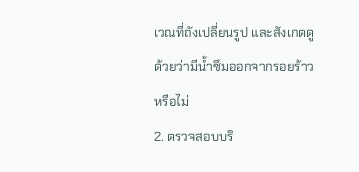เวณที่ถังเปลี่ยนรูป และสังเกตดูด้วยว่ามีน้ำซึมออกจากรอยร้าวหรือไม่
2. ตรวจสอบบริ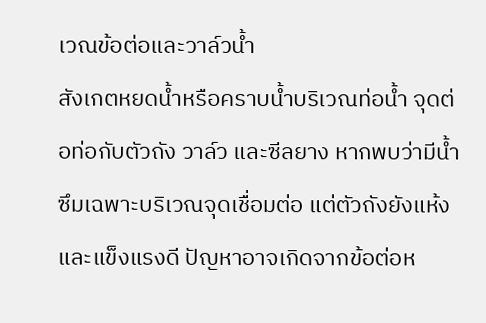เวณข้อต่อและวาล์วน้ำ
สังเกตหยดน้ำหรือคราบน้ำบริเวณท่อน้ำ จุดต่อท่อกับตัวถัง วาล์ว และซีลยาง หากพบว่ามีน้ำซึมเฉพาะบริเวณจุดเชื่อมต่อ แต่ตัวถังยังแห้งและแข็งแรงดี ปัญหาอาจเกิดจากข้อต่อห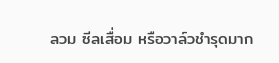ลวม ซีลเสื่อม หรือวาล์วชำรุดมาก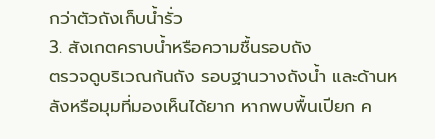กว่าตัวถังเก็บน้ำรั่ว
3. สังเกตคราบน้ำหรือความชื้นรอบถัง
ตรวจดูบริเวณก้นถัง รอบฐานวางถังน้ำ และด้านหลังหรือมุมที่มองเห็นได้ยาก หากพบพื้นเปียก ค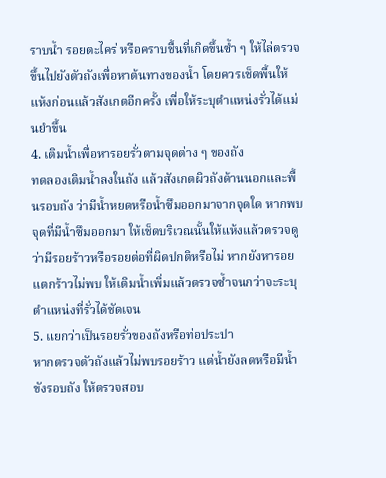ราบน้ำ รอยตะไคร่ หรือคราบชื้นที่เกิดขึ้นซ้ำ ๆ ให้ไล่ตรวจขึ้นไปยังตัวถังเพื่อหาต้นทางของน้ำ โดยควรเช็ดพื้นให้แห้งก่อนแล้วสังเกตอีกครั้ง เพื่อให้ระบุตำแหน่งรั่วได้แม่นยำขึ้น
4. เติมน้ำเพื่อหารอยรั่วตามจุดต่าง ๆ ของถัง
ทดลองเติมน้ำลงในถัง แล้วสังเกตผิวถังด้านนอกและพื้นรอบถัง ว่ามีน้ำหยดหรือน้ำซึมออกมาจากจุดใด หากพบจุดที่มีน้ำซึมออกมา ให้เช็ดบริเวณนั้นให้แห้งแล้วตรวจดูว่ามีรอยร้าวหรือรอยต่อที่ผิดปกติหรือไม่ หากยังหารอยแตกร้าวไม่พบ ให้เติมน้ำเพิ่มแล้วตรวจซ้ำจนกว่าจะระบุตำแหน่งที่รั่วได้ชัดเจน
5. แยกว่าเป็นรอยรั่วของถังหรือท่อประปา
หากตรวจตัวถังแล้วไม่พบรอยร้าว แต่น้ำยังลดหรือมีน้ำขังรอบถัง ให้ตรวจสอบ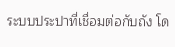ระบบประปาที่เชื่อมต่อกับถัง โด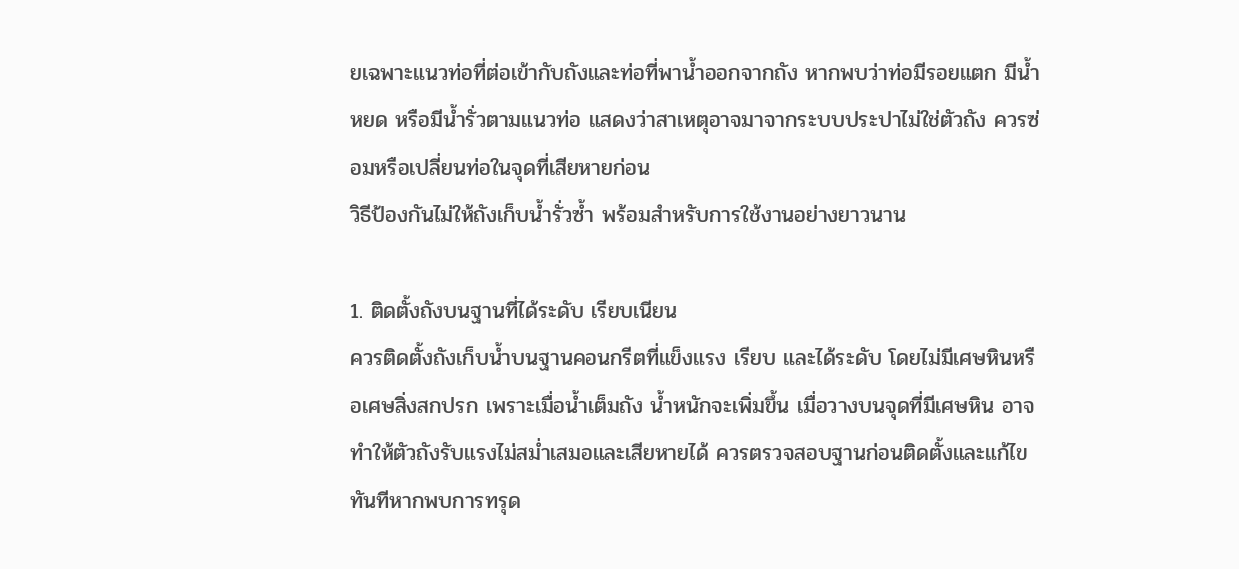ยเฉพาะแนวท่อที่ต่อเข้ากับถังและท่อที่พาน้ำออกจากถัง หากพบว่าท่อมีรอยแตก มีน้ำหยด หรือมีน้ำรั่วตามแนวท่อ แสดงว่าสาเหตุอาจมาจากระบบประปาไม่ใช่ตัวถัง ควรซ่อมหรือเปลี่ยนท่อในจุดที่เสียหายก่อน
วิธีป้องกันไม่ให้ถังเก็บน้ำรั่วซ้ำ พร้อมสำหรับการใช้งานอย่างยาวนาน

1. ติดตั้งถังบนฐานที่ได้ระดับ เรียบเนียน
ควรติดตั้งถังเก็บน้ำบนฐานคอนกรีตที่แข็งแรง เรียบ และได้ระดับ โดยไม่มีเศษหินหรือเศษสิ่งสกปรก เพราะเมื่อน้ำเต็มถัง น้ำหนักจะเพิ่มขึ้น เมื่อวางบนจุดที่มีเศษหิน อาจทำให้ตัวถังรับแรงไม่สม่ำเสมอและเสียหายได้ ควรตรวจสอบฐานก่อนติดตั้งและแก้ไขทันทีหากพบการทรุด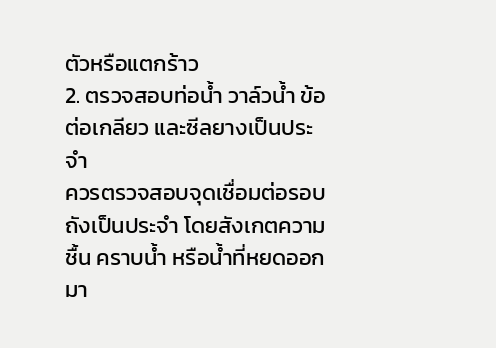ตัวหรือแตกร้าว
2. ตรวจสอบท่อน้ำ วาล์วน้ำ ข้อต่อเกลียว และซีลยางเป็นประจำ
ควรตรวจสอบจุดเชื่อมต่อรอบถังเป็นประจำ โดยสังเกตความชื้น คราบน้ำ หรือน้ำที่หยดออกมา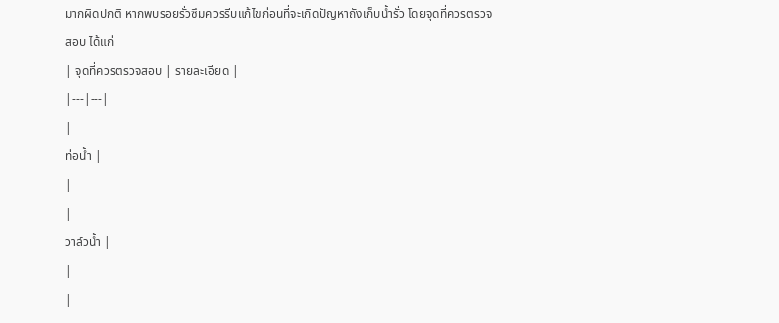มากผิดปกติ หากพบรอยรั่วซึมควรรีบแก้ไขก่อนที่จะเกิดปัญหาถังเก็บน้ำรั่ว โดยจุดที่ควรตรวจสอบ ได้แก่
| จุดที่ควรตรวจสอบ | รายละเอียด |
|---|---|
|
ท่อน้ำ |
|
|
วาล์วน้ำ |
|
|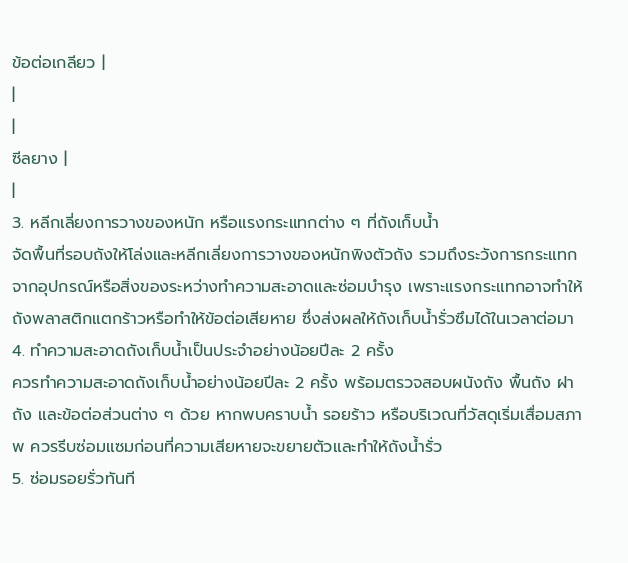ข้อต่อเกลียว |
|
|
ซีลยาง |
|
3. หลีกเลี่ยงการวางของหนัก หรือแรงกระแทกต่าง ๆ ที่ถังเก็บน้ำ
จัดพื้นที่รอบถังให้โล่งและหลีกเลี่ยงการวางของหนักพิงตัวถัง รวมถึงระวังการกระแทกจากอุปกรณ์หรือสิ่งของระหว่างทำความสะอาดและซ่อมบำรุง เพราะแรงกระแทกอาจทำให้ถังพลาสติกแตกร้าวหรือทำให้ข้อต่อเสียหาย ซึ่งส่งผลให้ถังเก็บน้ำรั่วซึมได้ในเวลาต่อมา
4. ทำความสะอาดถังเก็บน้ำเป็นประจำอย่างน้อยปีละ 2 ครั้ง
ควรทำความสะอาดถังเก็บน้ำอย่างน้อยปีละ 2 ครั้ง พร้อมตรวจสอบผนังถัง พื้นถัง ฝาถัง และข้อต่อส่วนต่าง ๆ ด้วย หากพบคราบน้ำ รอยร้าว หรือบริเวณที่วัสดุเริ่มเสื่อมสภาพ ควรรีบซ่อมแซมก่อนที่ความเสียหายจะขยายตัวและทำให้ถังน้ำรั่ว
5. ซ่อมรอยรั่วทันที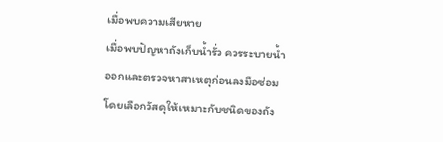เมื่อพบความเสียหาย
เมื่อพบปัญหาถังเก็บน้ำรั่ว ควรระบายน้ำออกและตรวจหาสาเหตุก่อนลงมือซ่อม โดยเลือกวัสดุให้เหมาะกับชนิดของถัง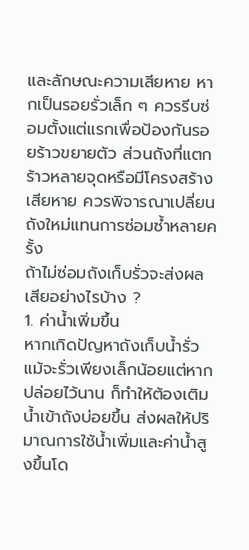และลักษณะความเสียหาย หากเป็นรอยรั่วเล็ก ๆ ควรรีบซ่อมตั้งแต่แรกเพื่อป้องกันรอยร้าวขยายตัว ส่วนถังที่แตกร้าวหลายจุดหรือมีโครงสร้างเสียหาย ควรพิจารณาเปลี่ยนถังใหม่แทนการซ่อมซ้ำหลายครั้ง
ถ้าไม่ซ่อมถังเก็บรั่วจะส่งผลเสียอย่างไรบ้าง ?
1. ค่าน้ำเพิ่มขึ้น
หากเกิดปัญหาถังเก็บน้ำรั่ว แม้จะรั่วเพียงเล็กน้อยแต่หากปล่อยไว้นาน ก็ทำให้ต้องเติมน้ำเข้าถังบ่อยขึ้น ส่งผลให้ปริมาณการใช้น้ำเพิ่มและค่าน้ำสูงขึ้นโด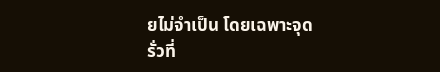ยไม่จำเป็น โดยเฉพาะจุดรั่วที่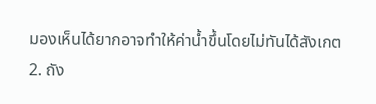มองเห็นได้ยากอาจทำให้ค่าน้ำขึ้นโดยไม่ทันได้สังเกต
2. ถัง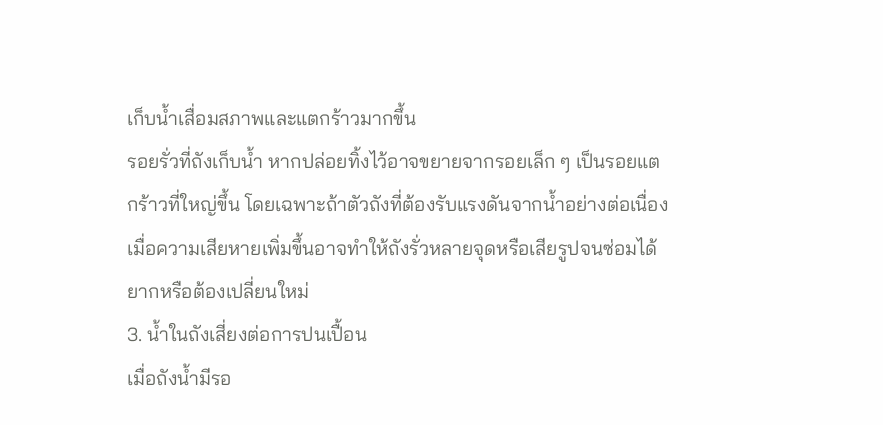เก็บน้ำเสื่อมสภาพและแตกร้าวมากขึ้น
รอยรั่วที่ถังเก็บน้ำ หากปล่อยทิ้งไว้อาจขยายจากรอยเล็ก ๆ เป็นรอยแตกร้าวที่ใหญ่ขึ้น โดยเฉพาะถ้าตัวถังที่ต้องรับแรงดันจากน้ำอย่างต่อเนื่อง เมื่อความเสียหายเพิ่มขึ้นอาจทำให้ถังรั่วหลายจุดหรือเสียรูปจนซ่อมได้ยากหรือต้องเปลี่ยนใหม่
3. น้ำในถังเสี่ยงต่อการปนเปื้อน
เมื่อถังน้ำมีรอ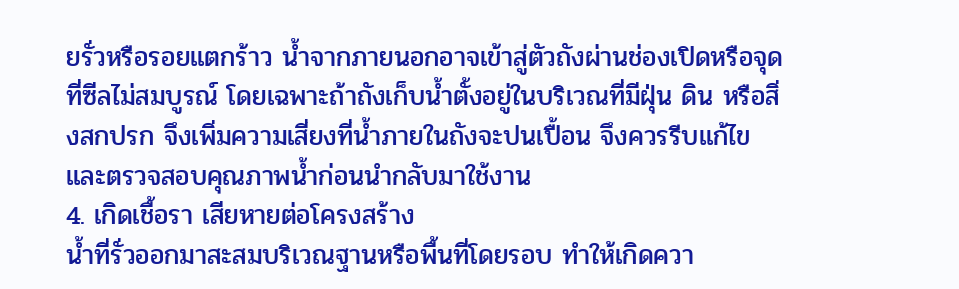ยรั่วหรือรอยแตกร้าว น้ำจากภายนอกอาจเข้าสู่ตัวถังผ่านช่องเปิดหรือจุดที่ซีลไม่สมบูรณ์ โดยเฉพาะถ้าถังเก็บน้ำตั้งอยู่ในบริเวณที่มีฝุ่น ดิน หรือสิ่งสกปรก จึงเพิ่มความเสี่ยงที่น้ำภายในถังจะปนเปื้อน จึงควรรีบแก้ไขและตรวจสอบคุณภาพน้ำก่อนนำกลับมาใช้งาน
4. เกิดเชื้อรา เสียหายต่อโครงสร้าง
น้ำที่รั่วออกมาสะสมบริเวณฐานหรือพื้นที่โดยรอบ ทำให้เกิดควา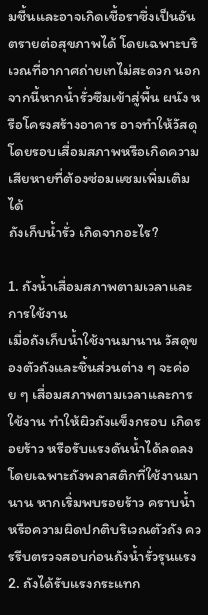มชื้นและอาจเกิดเชื้อราซึ่งเป็นอันตรายต่อสุขภาพได้ โดยเฉพาะบริเวณที่อากาศถ่ายเทไม่สะดวก นอกจากนี้หากน้ำรั่วซึมเข้าสู่พื้น ผนัง หรือโครงสร้างอาคาร อาจทำให้วัสดุโดยรอบเสื่อมสภาพหรือเกิดความเสียหายที่ต้องซ่อมแซมเพิ่มเติมได้
ถังเก็บน้ำรั่ว เกิดจากอะไร?

1. ถังน้ำเสื่อมสภาพตามเวลาและการใช้งาน
เมื่อถังเก็บน้ำใช้งานมานาน วัสดุของตัวถังและชิ้นส่วนต่าง ๆ จะค่อย ๆ เสื่อมสภาพตามเวลาและการใช้งาน ทำให้ผิวถังแข็งกรอบ เกิดรอยร้าว หรือรับแรงดันน้ำได้ลดลง โดยเฉพาะถังพลาสติกที่ใช้งานมานาน หากเริ่มพบรอยร้าว คราบน้ำ หรือความผิดปกติบริเวณตัวถัง ควรรีบตรวจสอบก่อนถังน้ำรั่วรุนแรง
2. ถังได้รับแรงกระแทก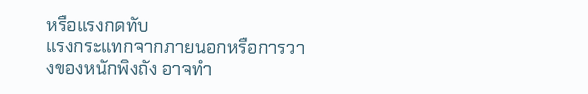หรือแรงกดทับ
แรงกระแทกจากภายนอกหรือการวางของหนักพิงถัง อาจทำ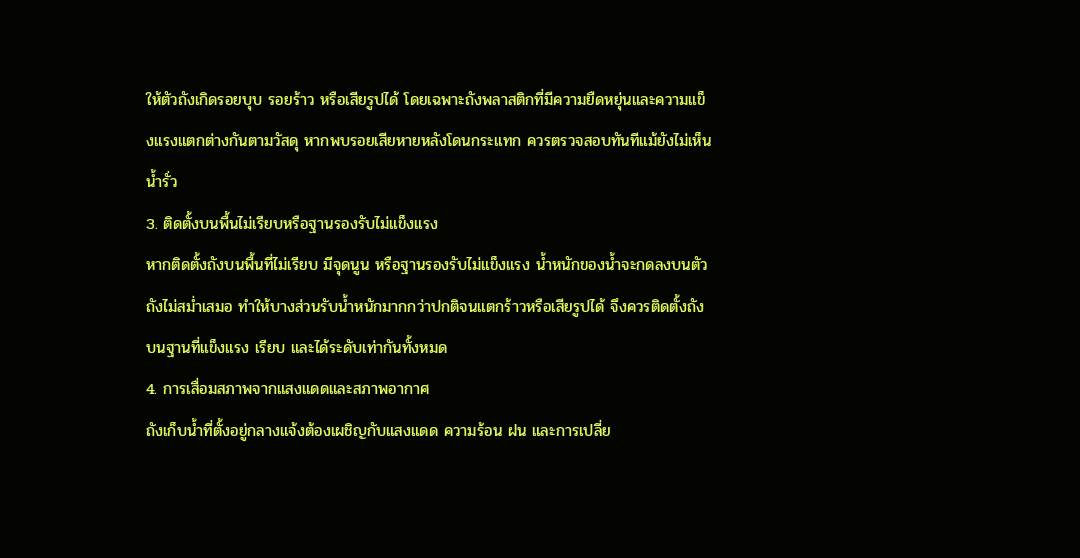ให้ตัวถังเกิดรอยบุบ รอยร้าว หรือเสียรูปได้ โดยเฉพาะถังพลาสติกที่มีความยืดหยุ่นและความแข็งแรงแตกต่างกันตามวัสดุ หากพบรอยเสียหายหลังโดนกระแทก ควรตรวจสอบทันทีแม้ยังไม่เห็นน้ำรั่ว
3. ติดตั้งบนพื้นไม่เรียบหรือฐานรองรับไม่แข็งแรง
หากติดตั้งถังบนพื้นที่ไม่เรียบ มีจุดนูน หรือฐานรองรับไม่แข็งแรง น้ำหนักของน้ำจะกดลงบนตัวถังไม่สม่ำเสมอ ทำให้บางส่วนรับน้ำหนักมากกว่าปกติจนแตกร้าวหรือเสียรูปได้ จึงควรติดตั้งถังบนฐานที่แข็งแรง เรียบ และได้ระดับเท่ากันทั้งหมด
4. การเสื่อมสภาพจากแสงแดดและสภาพอากาศ
ถังเก็บน้ำที่ตั้งอยู่กลางแจ้งต้องเผชิญกับแสงแดด ความร้อน ฝน และการเปลี่ย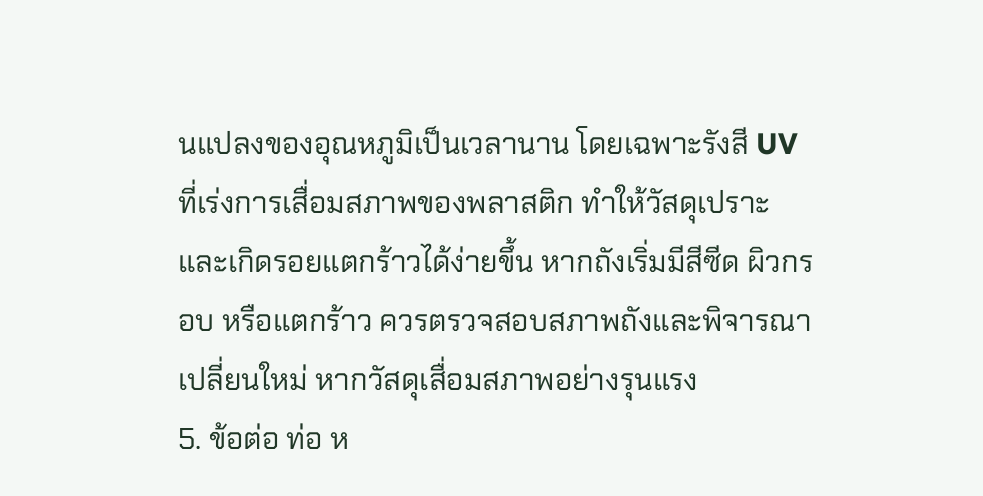นแปลงของอุณหภูมิเป็นเวลานาน โดยเฉพาะรังสี UV ที่เร่งการเสื่อมสภาพของพลาสติก ทำให้วัสดุเปราะและเกิดรอยแตกร้าวได้ง่ายขึ้น หากถังเริ่มมีสีซีด ผิวกรอบ หรือแตกร้าว ควรตรวจสอบสภาพถังและพิจารณาเปลี่ยนใหม่ หากวัสดุเสื่อมสภาพอย่างรุนแรง
5. ข้อต่อ ท่อ ห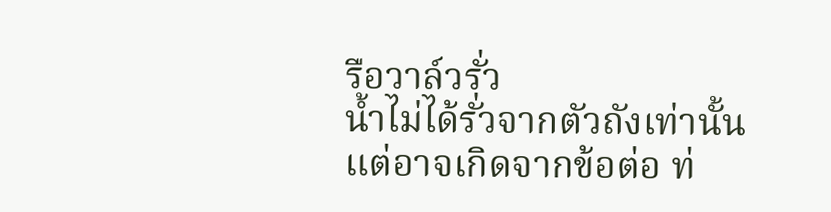รือวาล์วรั่ว
น้ำไม่ได้รั่วจากตัวถังเท่านั้น แต่อาจเกิดจากข้อต่อ ท่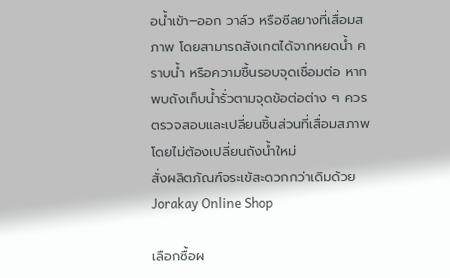อน้ำเข้า–ออก วาล์ว หรือซีลยางที่เสื่อมสภาพ โดยสามารถสังเกตได้จากหยดน้ำ คราบน้ำ หรือความชื้นรอบจุดเชื่อมต่อ หากพบถังเก็บน้ำรั่วตามจุดข้อต่อต่าง ๆ ควรตรวจสอบและเปลี่ยนชิ้นส่วนที่เสื่อมสภาพ โดยไม่ต้องเปลี่ยนถังน้ำใหม่
สั่งผลิตภัณฑ์จระเข้สะดวกกว่าเดิมด้วย Jorakay Online Shop

เลือกซื้อผ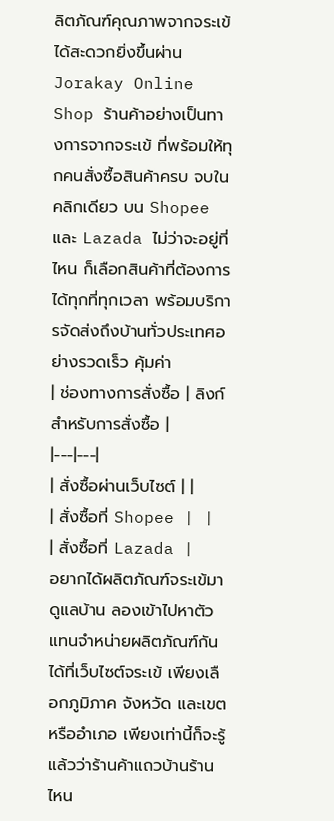ลิตภัณฑ์คุณภาพจากจระเข้ ได้สะดวกยิ่งขึ้นผ่าน Jorakay Online Shop ร้านค้าอย่างเป็นทางการจากจระเข้ ที่พร้อมให้ทุกคนสั่งซื้อสินค้าครบ จบในคลิกเดียว บน Shopee และ Lazada ไม่ว่าจะอยู่ที่ไหน ก็เลือกสินค้าที่ต้องการได้ทุกที่ทุกเวลา พร้อมบริการจัดส่งถึงบ้านทั่วประเทศอย่างรวดเร็ว คุ้มค่า
| ช่องทางการสั่งซื้อ | ลิงก์สำหรับการสั่งซื้อ |
|---|---|
| สั่งซื้อผ่านเว็บไซต์ | |
| สั่งซื้อที่ Shopee | |
| สั่งซื้อที่ Lazada |
อยากได้ผลิตภัณฑ์จระเข้มาดูแลบ้าน ลองเข้าไปหาตัวแทนจำหน่ายผลิตภัณฑ์กันได้ที่เว็บไซต์จระเข้ เพียงเลือกภูมิภาค จังหวัด และเขตหรืออำเภอ เพียงเท่านี้ก็จะรู้แล้วว่าร้านค้าแถวบ้านร้านไหน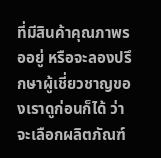ที่มีสินค้าคุณภาพรออยู่ หรือจะลองปรึกษาผู้เชี่ยวชาญของเราดูก่อนก็ได้ ว่าจะเลือกผลิตภัณฑ์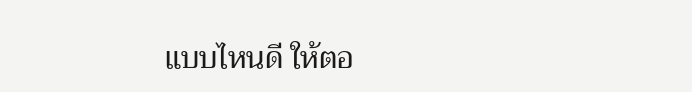แบบไหนดี ให้ตอ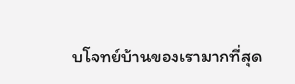บโจทย์บ้านของเรามากที่สุด